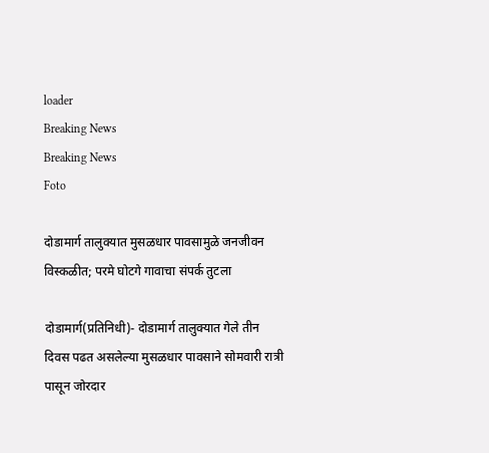loader
Breaking News
Breaking News
Foto

दोडामार्ग तालुक्यात मुसळधार पावसामुळे जनजीवन विस्कळीत; परमे घोटगे गावाचा संपर्क तुटला

दोडामार्ग(प्रतिनिधी)- दोडामार्ग तालुक्यात गेले तीन दिवस पढत असलेल्या मुसळधार पावसाने सोमवारी रात्री पासून जोरदार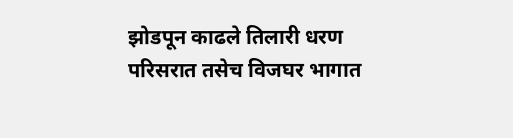झोडपून काढले तिलारी धरण परिसरात तसेच विजघर भागात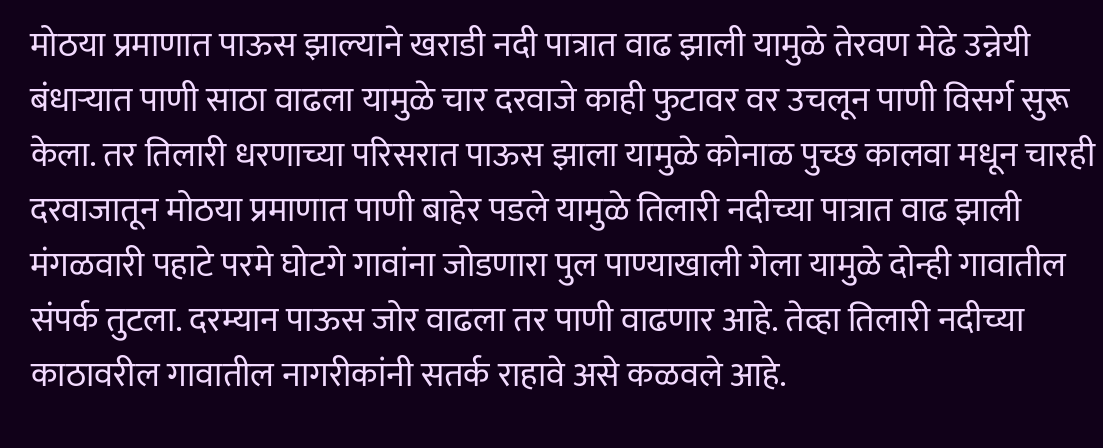मोठया प्रमाणात पाऊस झाल्याने खराडी नदी पात्रात वाढ झाली यामुळे तेरवण मेढे उन्नेयी बंधार्‍यात पाणी साठा वाढला यामुळे चार दरवाजे काही फुटावर वर उचलून पाणी विसर्ग सुरू केला. तर तिलारी धरणाच्या परिसरात पाऊस झाला यामुळे कोनाळ पुच्छ कालवा मधून चारही दरवाजातून मोठया प्रमाणात पाणी बाहेर पडले यामुळे तिलारी नदीच्या पात्रात वाढ झाली मंगळवारी पहाटे परमे घोटगे गावांना जोडणारा पुल पाण्याखाली गेला यामुळे दोन्ही गावातील संपर्क तुटला. दरम्यान पाऊस जोर वाढला तर पाणी वाढणार आहे. तेव्हा तिलारी नदीच्या काठावरील गावातील नागरीकांनी सतर्क राहावे असे कळवले आहे.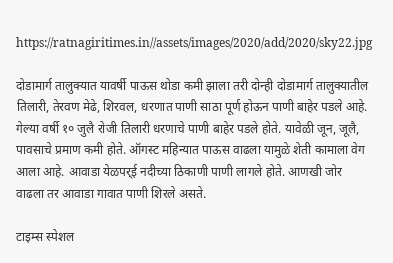https://ratnagiritimes.in//assets/images/2020/add/2020/sky22.jpg

दोडामार्ग तालुक्यात यावर्षी पाऊस थोडा कमी झाला तरी दोन्ही दोडामार्ग तालुक्यातील तिलारी, तेरवण मेढे, शिरवल, धरणात पाणी साठा पूर्ण होऊन पाणी बाहेर पडले आहे. गेल्या वर्षी १० जुलै रोजी तिलारी धरणाचे पाणी बाहेर पडले होते. यावेळी जून, जूलै, पावसाचे प्रमाण कमी होते. ऑगस्ट महिन्यात पाऊस वाढला यामुळे शेती कामाला वेग आला आहे. आवाडा येळपर्‌ई नदीच्या ठिकाणी पाणी लागले होते. आणखी जोर वाढला तर आवाडा गावात पाणी शिरले असते.

टाइम्स स्पेशल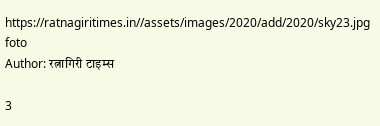https://ratnagiritimes.in//assets/images/2020/add/2020/sky23.jpg
foto
Author: रत्नागिरी टाइम्स

3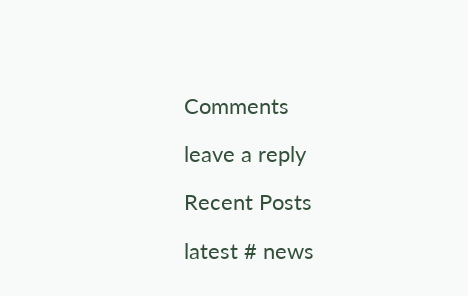Comments

leave a reply

Recent Posts

latest # news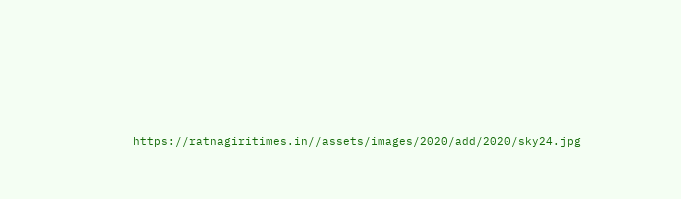https://ratnagiritimes.in//assets/images/2020/add/2020/sky24.jpg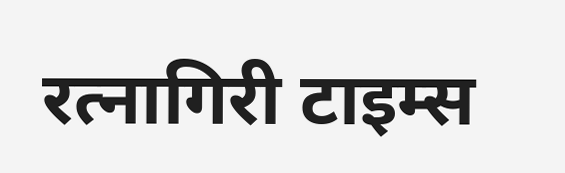रत्नागिरी टाइम्स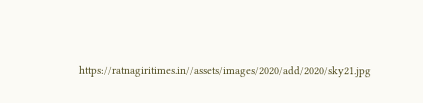https://ratnagiritimes.in//assets/images/2020/add/2020/sky21.jpg